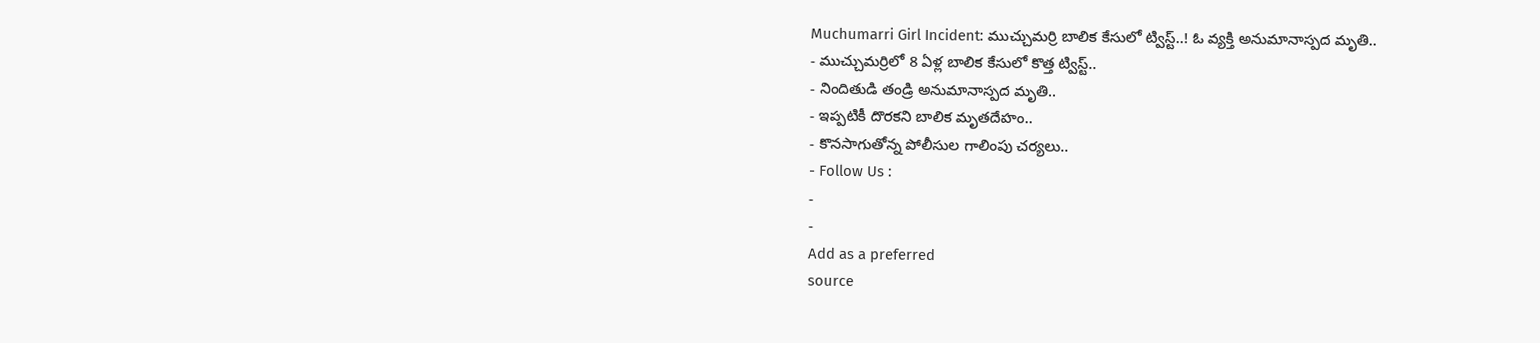Muchumarri Girl Incident: ముచ్చుమర్రి బాలిక కేసులో ట్విస్ట్..! ఓ వ్యక్తి అనుమానాస్పద మృతి..
- ముచ్చుమర్రిలో 8 ఏళ్ల బాలిక కేసులో కొత్త ట్విస్ట్..
- నిందితుడి తండ్రి అనుమానాస్పద మృతి..
- ఇప్పటికీ దొరకని బాలిక మృతదేహం..
- కొనసాగుతోన్న పోలీసుల గాలింపు చర్యలు..
- Follow Us :
-
-
Add as a preferred
source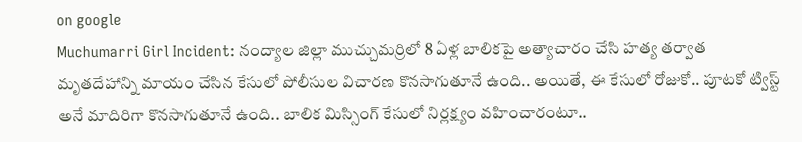on google
Muchumarri Girl Incident: నంద్యాల జిల్లా ముచ్చుమర్రిలో 8 ఏళ్ల బాలికపై అత్యాచారం చేసి హత్య తర్వాత మృతదేహాన్ని మాయం చేసిన కేసులో పోలీసుల విచారణ కొనసాగుతూనే ఉంది.. అయితే, ఈ కేసులో రోజుకో.. పూటకో ట్విస్ట్ అనే మాదిరిగా కొనసాగుతూనే ఉంది.. బాలిక మిస్సింగ్ కేసులో నిర్లక్ష్యం వహించారంటూ..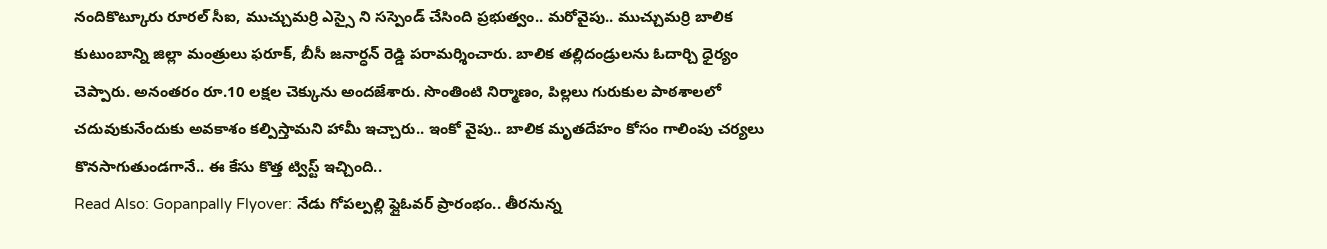నందికొట్కూరు రూరల్ సీఐ, ముచ్చుమర్రి ఎస్సై ని సస్పెండ్ చేసింది ప్రభుత్వం.. మరోవైపు.. ముచ్చుమర్రి బాలిక కుటుంబాన్ని జిల్లా మంత్రులు ఫరూక్, బీసీ జనార్ధన్ రెడ్డి పరామర్శించారు. బాలిక తల్లిదండ్రులను ఓదార్చి ధైర్యం చెప్పారు. అనంతరం రూ.10 లక్షల చెక్కును అందజేశారు. సొంతింటి నిర్మాణం, పిల్లలు గురుకుల పాఠశాలలో చదువుకునేందుకు అవకాశం కల్పిస్తామని హామీ ఇచ్చారు.. ఇంకో వైపు.. బాలిక మృతదేహం కోసం గాలింపు చర్యలు కొనసాగుతుండగానే.. ఈ కేసు కొత్త ట్విస్ట్ ఇచ్చింది..
Read Also: Gopanpally Flyover: నేడు గోపల్పల్లి ఫ్లైఓవర్ ప్రారంభం.. తీరనున్న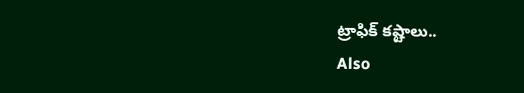ట్రాఫిక్ కష్టాలు..
Also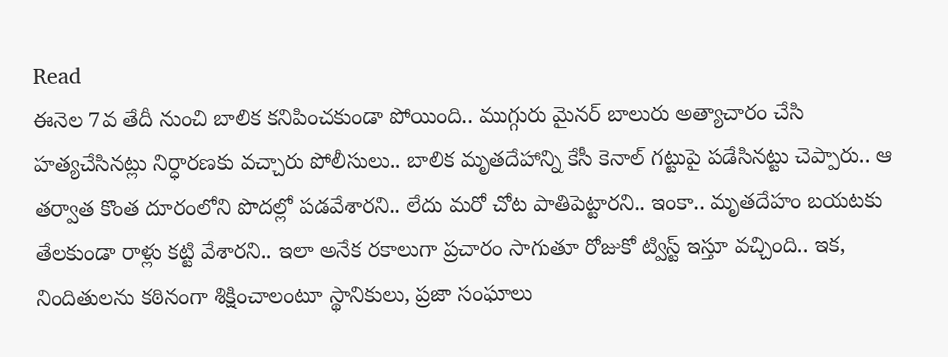Read
ఈనెల 7వ తేదీ నుంచి బాలిక కనిపించకుండా పోయింది.. ముగ్గురు మైనర్ బాలురు అత్యాచారం చేసి హత్యచేసినట్లు నిర్ధారణకు వచ్చారు పోలీసులు.. బాలిక మృతదేహాన్ని కేసీ కెనాల్ గట్టుపై పడేసినట్టు చెప్పారు.. ఆ తర్వాత కొంత దూరంలోని పొదల్లో పడవేశారని.. లేదు మరో చోట పాతిపెట్టారని.. ఇంకా.. మృతదేహం బయటకు తేలకుండా రాళ్లు కట్టి వేశారని.. ఇలా అనేక రకాలుగా ప్రచారం సాగుతూ రోజుకో ట్విస్ట్ ఇస్తూ వచ్చింది.. ఇక, నిందితులను కఠినంగా శిక్షించాలంటూ స్థానికులు, ప్రజా సంఘాలు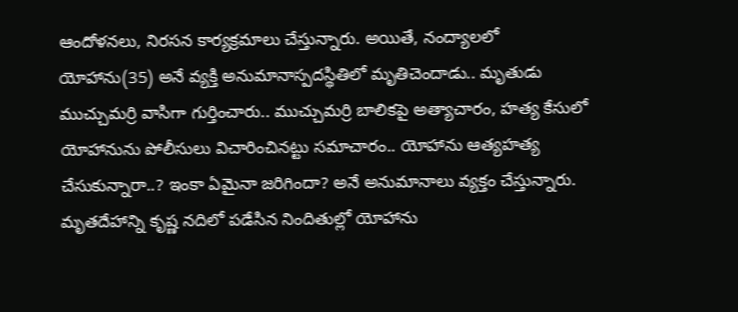ఆందోళనలు, నిరసన కార్యక్రమాలు చేస్తున్నారు. అయితే, నంద్యాలలో యోహాను(35) అనే వ్యక్తి అనుమానాస్పదస్థితిలో మృతిచెందాడు.. మృతుడు ముచ్చుమర్రి వాసిగా గుర్తించారు.. ముచ్చుమర్రి బాలికపై అత్యాచారం, హత్య కేసులో యోహానును పోలీసులు విచారించినట్టు సమాచారం.. యోహాను ఆత్యహత్య చేసుకున్నారా..? ఇంకా ఏమైనా జరిగిందా? అనే అనుమానాలు వ్యక్తం చేస్తున్నారు. మృతదేహాన్ని కృష్ణ నదిలో పడేసిన నిందితుల్లో యోహాను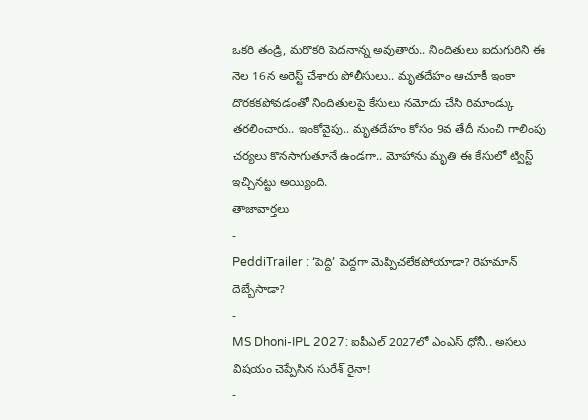ఒకరి తండ్రి, మరొకరి పెదనాన్న అవుతారు.. నిందితులు ఐదుగురిని ఈ నెల 16న అరెస్ట్ చేశారు పోలీసులు.. మృతదేహం ఆచూకీ ఇంకా దొరకకపోవడంతో నిందితులపై కేసులు నమోదు చేసి రిమాండ్కు తరలించారు.. ఇంకోవైపు.. మృతదేహం కోసం 9వ తేదీ నుంచి గాలింపు చర్యలు కొనసాగుతూనే ఉండగా.. మోహాను మృతి ఈ కేసులో ట్విస్ట్ ఇచ్చినట్టు అయ్యింది.
తాజావార్తలు
-
PeddiTrailer : ‘పెద్ది’ పెద్దగా మెప్పిచలేకపోయాడా? రెహమాన్ దెబ్బేసాడా?
-
MS Dhoni-IPL 2027: ఐపీఎల్ 2027లో ఎంఎస్ ధోనీ.. అసలు విషయం చెప్పేసిన సురేశ్ రైనా!
-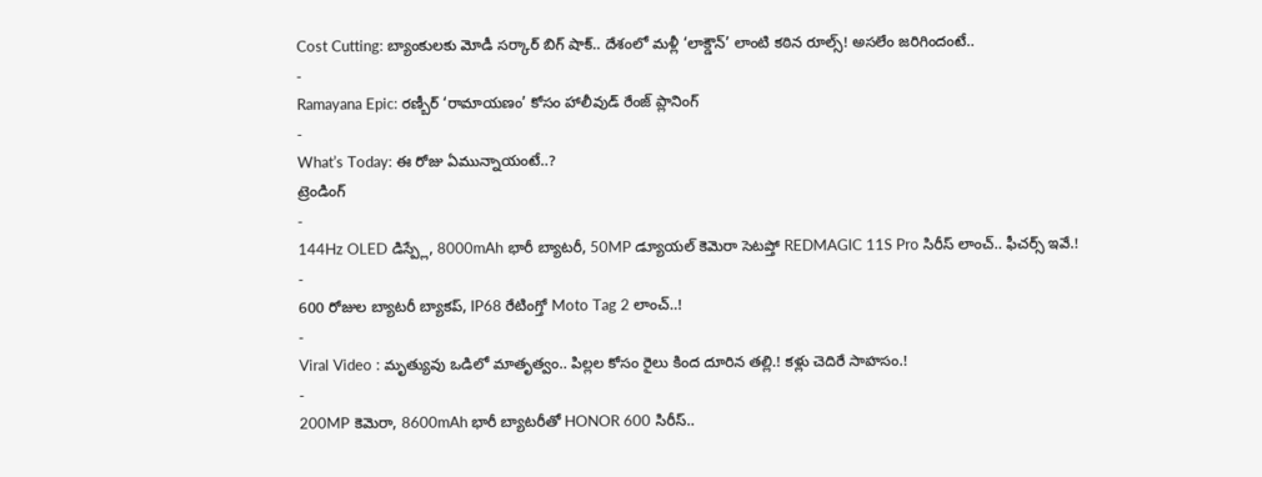Cost Cutting: బ్యాంకులకు మోడీ సర్కార్ బిగ్ షాక్.. దేశంలో మళ్లీ ‘లాక్డౌన్’ లాంటి కఠిన రూల్స్! అసలేం జరిగిందంటే..
-
Ramayana Epic: రణ్బీర్ ‘రామాయణం’ కోసం హాలీవుడ్ రేంజ్ ప్లానింగ్
-
What’s Today: ఈ రోజు ఏమున్నాయంటే..?
ట్రెండింగ్
-
144Hz OLED డిస్ప్లే, 8000mAh భారీ బ్యాటరీ, 50MP డ్యూయల్ కెమెరా సెటప్తో REDMAGIC 11S Pro సిరీస్ లాంచ్.. ఫీచర్స్ ఇవే.!
-
600 రోజుల బ్యాటరీ బ్యాకప్, IP68 రేటింగ్తో Moto Tag 2 లాంచ్..!
-
Viral Video : మృత్యువు ఒడిలో మాతృత్వం.. పిల్లల కోసం రైలు కింద దూరిన తల్లి.! కళ్లు చెదిరే సాహసం.!
-
200MP కెమెరా, 8600mAh భారీ బ్యాటరీతో HONOR 600 సిరీస్..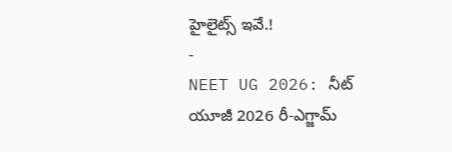హైలైట్స్ ఇవే.!
-
NEET UG 2026: నీట్ యూజీ 2026 రీ-ఎగ్జామ్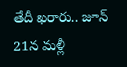తేదీ ఖరారు.. జూన్ 21న మళ్లీ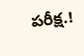పరీక్ష.!